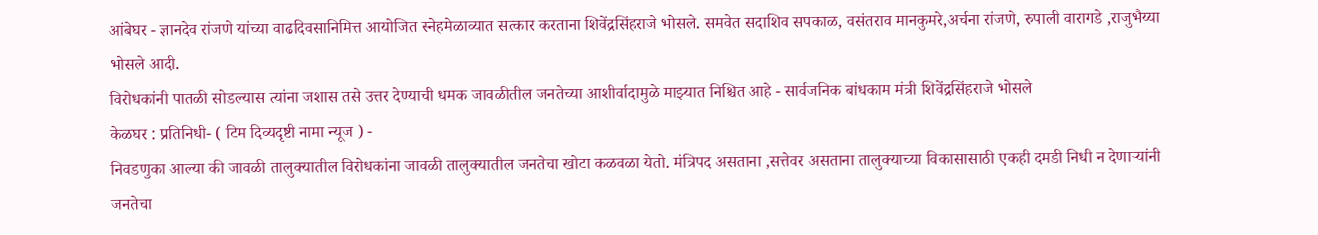आंबेघर - ज्ञानदेव रांजणे यांच्या वाढदिवसानिमित्त आयोजित स्नेहमेळाव्यात सत्कार करताना शिवेंद्रसिंहराजे भोसले. समवेत सदाशिव सपकाळ, वसंतराव मानकुमरे,अर्चना रांजणे, रुपाली वारागडे ,राजुभैय्या भोसले आदी.
विरोधकांनी पातळी सोडल्यास त्यांना जशास तसे उत्तर देण्याची धमक जावळीतील जनतेच्या आशीर्वादामुळे माझ्यात निश्चित आहे - सार्वजनिक बांधकाम मंत्री शिवेंद्रसिंहराजे भोसले
केळघर : प्रतिनिधी- ( टिम दिव्यदृष्टी नामा न्यूज ) -
निवडणुका आल्या की जावळी तालुक्यातील विरोधकांना जावळी तालुक्यातील जनतेचा खोटा कळवळा येतो. मंत्रिपद असताना ,सत्तेवर असताना तालुक्याच्या विकासासाठी एकही दमडी निधी न देणाऱ्यांनी जनतेचा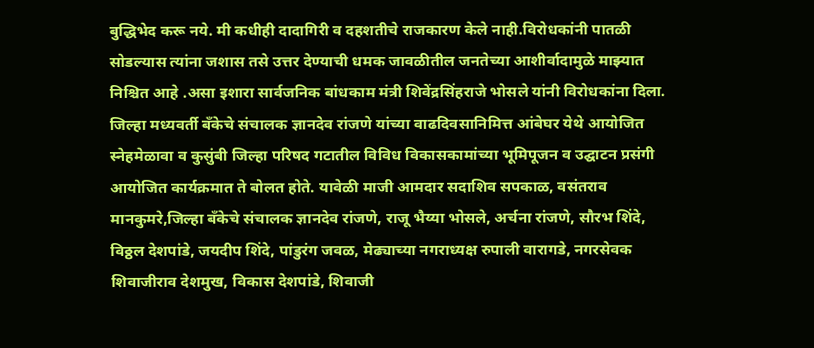बुद्धिभेद करू नये. मी कधीही दादागिरी व दहशतीचे राजकारण केले नाही.विरोधकांनी पातळी सोडल्यास त्यांना जशास तसे उत्तर देण्याची धमक जावळीतील जनतेच्या आशीर्वादामुळे माझ्यात निश्चित आहे .असा इशारा सार्वजनिक बांधकाम मंत्री शिवेंद्रसिंहराजे भोसले यांनी विरोधकांना दिला.
जिल्हा मध्यवर्ती बँकेचे संचालक ज्ञानदेव रांजणे यांच्या वाढदिवसानिमित्त आंबेघर येथे आयोजित स्नेहमेळावा व कुसुंबी जिल्हा परिषद गटातील विविध विकासकामांच्या भूमिपूजन व उद्घाटन प्रसंगी आयोजित कार्यक्रमात ते बोलत होते. यावेळी माजी आमदार सदाशिव सपकाळ, वसंतराव मानकुमरे,जिल्हा बँकेचे संचालक ज्ञानदेव रांजणे, राजू भैय्या भोसले, अर्चना रांजणे, सौरभ शिंदे, विठ्ठल देशपांडे, जयदीप शिंदे, पांडुरंग जवळ, मेढ्याच्या नगराध्यक्ष रुपाली वारागडे, नगरसेवक शिवाजीराव देशमुख, विकास देशपांडे, शिवाजी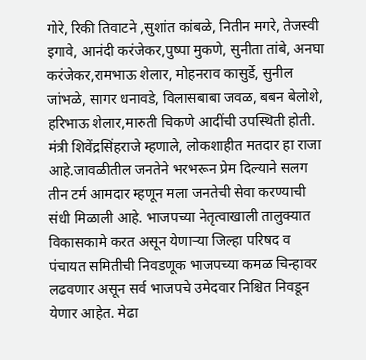गोरे, रिकी तिवाटने ,सुशांत कांबळे, नितीन मगरे, तेजस्वी इगावे, आनंदी करंजेकर,पुष्पा मुकणे, सुनीता तांबे, अनघा करंजेकर,रामभाऊ शेलार, मोहनराव कासुर्डे, सुनील जांभळे, सागर धनावडे, विलासबाबा जवळ, बबन बेलोशे, हरिभाऊ शेलार,मारुती चिकणे आदींची उपस्थिती होती.
मंत्री शिवेंद्रसिंहराजे म्हणाले, लोकशाहीत मतदार हा राजा आहे.जावळीतील जनतेने भरभरून प्रेम दिल्याने सलग तीन टर्म आमदार म्हणून मला जनतेची सेवा करण्याची संधी मिळाली आहे. भाजपच्या नेतृत्वाखाली तालुक्यात विकासकामे करत असून येणाऱ्या जिल्हा परिषद व पंचायत समितीची निवडणूक भाजपच्या कमळ चिन्हावर लढवणार असून सर्व भाजपचे उमेदवार निश्चित निवडून येणार आहेत. मेढा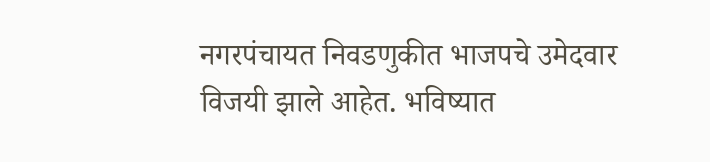नगरपंचायत निवडणुकीत भाजपचे उमेदवार विजयी झाले आहेत. भविष्यात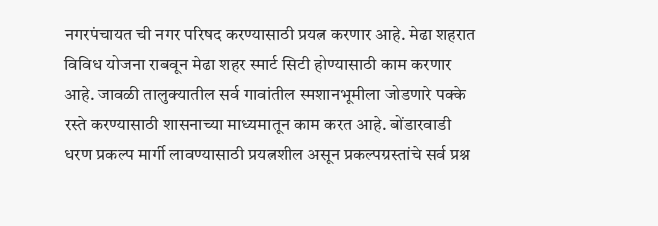नगरपंचायत ची नगर परिषद करण्यासाठी प्रयत्न करणार आहे. मेढा शहरात विविध योजना राबवून मेढा शहर स्मार्ट सिटी होण्यासाठी काम करणार आहे. जावळी तालुक्यातील सर्व गावांतील स्मशानभूमीला जोडणारे पक्के रस्ते करण्यासाठी शासनाच्या माध्यमातून काम करत आहे. बोंडारवाडी धरण प्रकल्प मार्गी लावण्यासाठी प्रयत्नशील असून प्रकल्पग्रस्तांचे सर्व प्रश्न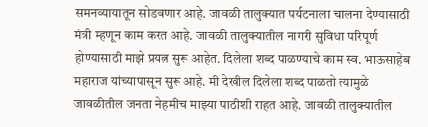समनव्यायातून सोडवणार आहे. जावळी तालुक्यात पर्यटनाला चालना देण्यासाठी मंत्री म्हणून काम करत आहे. जावळी तालुक्यातील नागरी सुविधा परिपूर्ण होण्यासाठी माझे प्रयत्न सुरू आहेत. दिलेला शब्द पाळण्याचे काम स्व. भाऊसाहेब महाराज यांच्यापासून सुरू आहे. मी देखील दिलेला शब्द पाळतो त्यामुळे जावळीतील जनता नेहमीच माझ्या पाठीशी राहत आहे. जावळी तालुक्यातील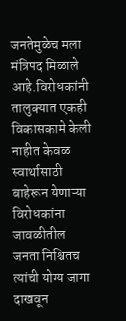जनतेमुळेच मला मंत्रिपद मिळाले आहे.विरोधकांनी तालुक्यात एकही विकासकामे केली नाहीत केवळ स्वार्थासाठी बाहेरून येणाऱ्या विरोधकांना जावळीतील जनता निश्चितच त्यांची योग्य जागा दाखवून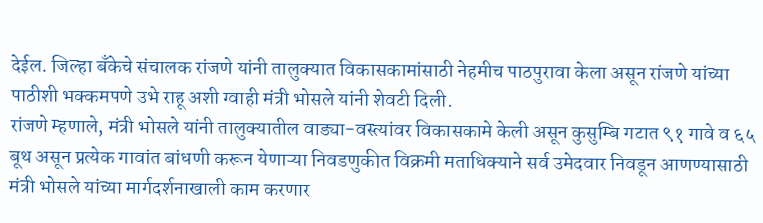देईल. जिल्हा बँकेचे संचालक रांजणे यांनी तालुक्यात विकासकामांसाठी नेहमीच पाठपुरावा केला असून रांजणे यांच्या पाठीशी भक्कमपणे उभे राहू अशी ग्वाही मंत्री भोसले यांनी शेवटी दिली.
रांजणे म्हणाले, मंत्री भोसले यांनी तालुक्यातील वाड्या-वस्त्यांवर विकासकामे केली असून कुसुम्बि गटात ९१ गावे व ६५ बूथ असून प्रत्येक गावांत बांधणी करून येणाऱ्या निवडणुकीत विक्रमी मताधिक्याने सर्व उमेदवार निवडून आणण्यासाठी मंत्री भोसले यांच्या मार्गदर्शनाखाली काम करणार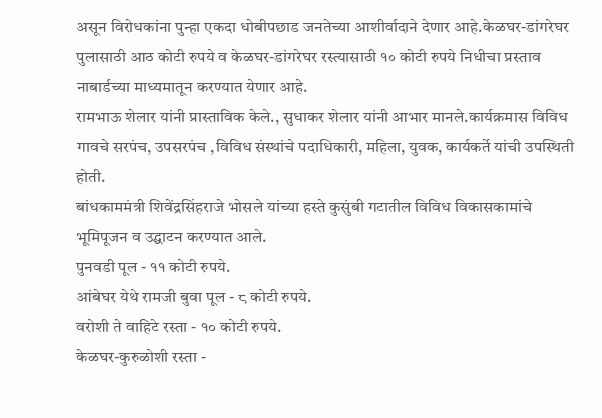असून विरोधकांना पुन्हा एकदा धोबीपछाड जनतेच्या आशीर्वादाने देणार आहे.केळघर-डांगरेघर पुलासाठी आठ कोटी रुपये व केळघर-डांगरेघर रस्त्यासाठी १० कोटी रुपये निधीचा प्रस्ताव नाबार्डच्या माध्यमातून करण्यात येणार आहे.
रामभाऊ शेलार यांनी प्रास्ताविक केले., सुधाकर शेलार यांनी आभार मानले.कार्यक्रमास विविध गावचे सरपंच, उपसरपंच ,विविध संस्थांचे पदाधिकारी, महिला, युवक, कार्यकर्ते यांची उपस्थिती होती.
बांधकाममंत्री शिवेंद्रसिंहराजे भोसले यांच्या हस्ते कुसुंबी गटातील विविध विकासकामांचे भूमिपूजन व उद्घाटन करण्यात आले.
पुनवडी पूल - ११ कोटी रुपये.
आंबेघर येथे रामजी बुवा पूल - ८ कोटी रुपये.
वरोशी ते वाहिटे रस्ता - १० कोटी रुपये.
केळघर-कुरुळोशी रस्ता -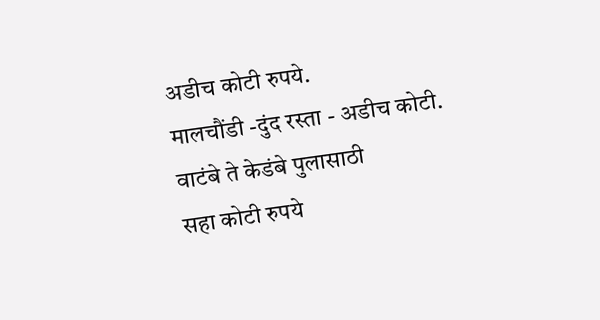अडीच कोटी रुपये.
मालचौंडी -दुंद रस्ता - अडीच कोटी.
वाटंबे ते केडंबे पुलासाठी
सहा कोटी रुपये